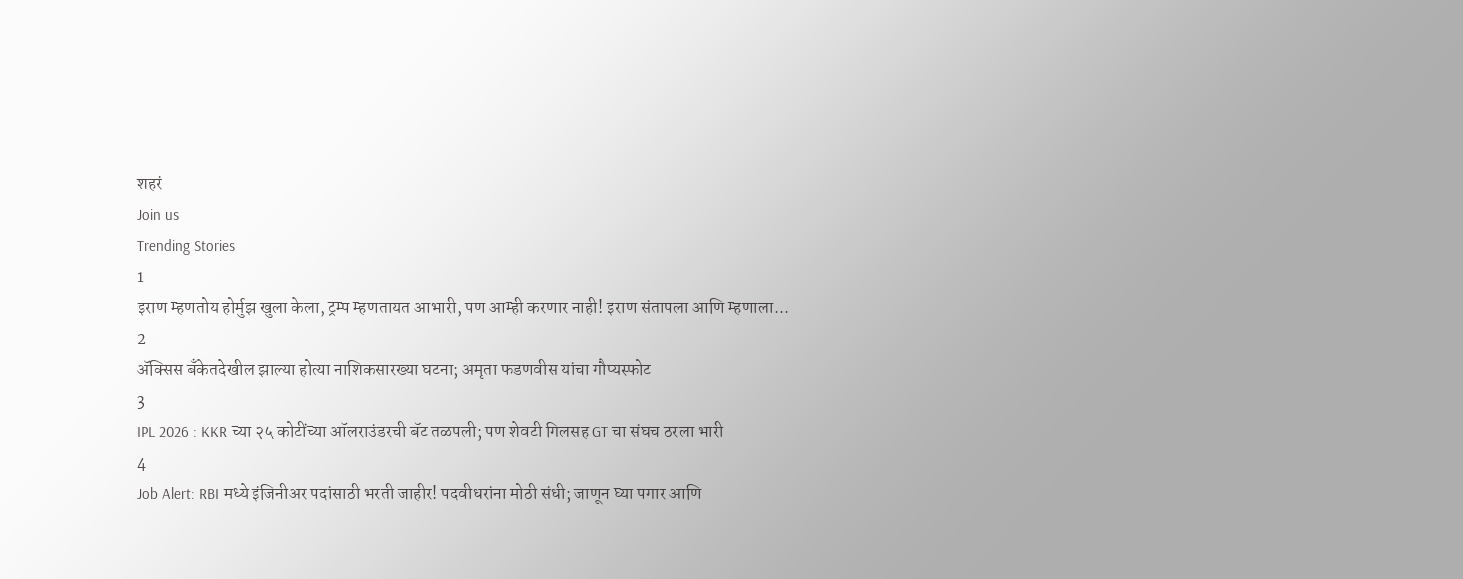शहरं
Join us
Trending Stories
1
इराण म्हणतोय होर्मुझ खुला केला, ट्रम्प म्हणतायत आभारी, पण आम्ही करणार नाही! इराण संतापला आणि म्हणाला...
2
ॲक्सिस बँकेतदेखील झाल्या होत्या नाशिकसारख्या घटना; अमृता फडणवीस यांचा गौप्यस्फोट
3
IPL 2026 : KKR च्या २५ कोटींच्या ऑलराउंडरची बॅट तळपली; पण शेवटी गिलसह GT चा संघच ठरला भारी
4
Job Alert: RBI मध्ये इंजिनीअर पदांसाठी भरती जाहीर! पदवीधरांना मोठी संधी; जाणून घ्या पगार आणि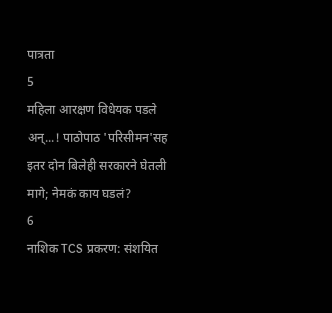पात्रता
5
महिला आरक्षण विधेयक पडले अन्...! पाठोपाठ 'परिसीमन'सह इतर दोन बिलेही सरकारने घेतली मागे; नेमकं काय घडलं?
6
नाशिक TCS प्रकरण: संशयित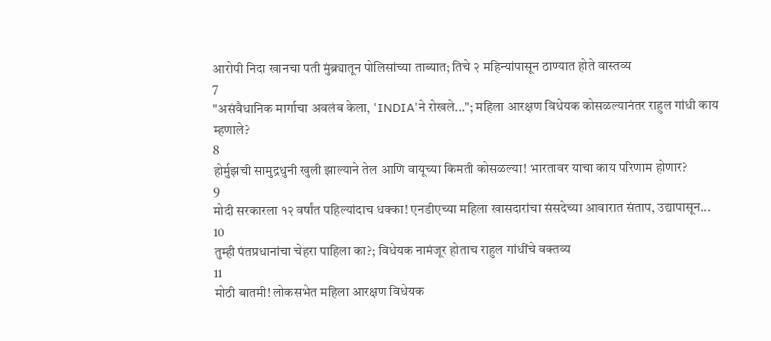आरोपी निदा खानचा पती मुंब्र्यातून पोलिसांच्या ताब्यात; तिचे २ महिन्यांपासून ठाण्यात होते वास्तव्य
7
"असंवैधानिक मार्गाचा अवलंब केला, 'INDIA'ने रोखले..."; महिला आरक्षण विधेयक कोसळल्यानंतर राहुल गांधी काय म्हणाले?
8
होर्मुझची सामुद्रधुनी खुली झाल्याने तेल आणि वायूच्या किमती कोसळल्या! भारतावर याचा काय परिणाम होणार?
9
मोदी सरकारला १२ वर्षांत पहिल्यांदाच धक्का! एनडीएच्या महिला खासदारांचा संसदेच्या आवारात संताप, उद्यापासून...
10
तुम्ही पंतप्रधानांचा चेहरा पाहिला का?; विधेयक नामंजूर होताच राहुल गांधींचे वक्तव्य
11
मोठी बातमी! लोकसभेत महिला आरक्षण विधेयक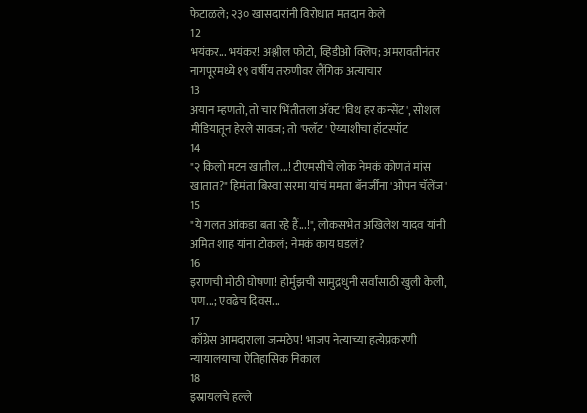फेटाळले; २३० खासदारांनी विरोधात मतदान केले
12
भयंकर... भयंकर! अश्लील फोटो, व्हिडीओ क्लिप; अमरावतीनंतर नागपूरमध्ये १९ वर्षीय तरुणीवर लैंगिक अत्याचार
13
अयान म्हणतो, तो चार भिंतीतला अ‍ॅक्ट 'विथ हर कन्सेंट', सोशल मीडियातून हेरले सावज; तो 'फ्लॅट' ऐय्याशीचा हॉटस्पॉट
14
"२ किलो मटन खातील...! टीएमसीचे लोक नेमकं कोणतं मांस खातात?" हिमंता बिस्वा सरमा यांचं ममता बॅनर्जींना 'ओपन चॅलेंज'
15
"ये गलत आंकडा बता रहे हैं...!", लोकसभेत अखिलेश यादव यांनी अमित शाह यांना टोकलं; नेमकं काय घडलं?
16
इराणची मोठी घोषणा! होर्मुझची सामुद्रधुनी सर्वांसाठी खुली केली, पण...; एवढेच दिवस...
17
काँग्रेस आमदाराला जन्मठेप! भाजप नेत्याच्या हत्येप्रकरणी न्यायालयाचा ऐतिहासिक निकाल
18
इस्रायलचे हल्ले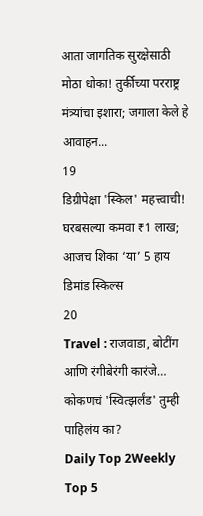आता जागतिक सुरक्षेसाठी मोठा धोका! तुर्कीच्या परराष्ट्र मंत्र्यांचा इशारा; जगाला केले हे आवाहन...
19
डिग्रीपेक्षा 'स्किल' महत्त्वाची! घरबसल्या कमवा ₹1 लाख; आजच शिका ‘या’ 5 हाय डिमांड स्किल्स
20
Travel : राजवाडा, बोटींग आणि रंगीबेरंगी कारंजे… कोकणचं 'स्वित्झर्लंड' तुम्ही पाहिलंय का?
Daily Top 2Weekly Top 5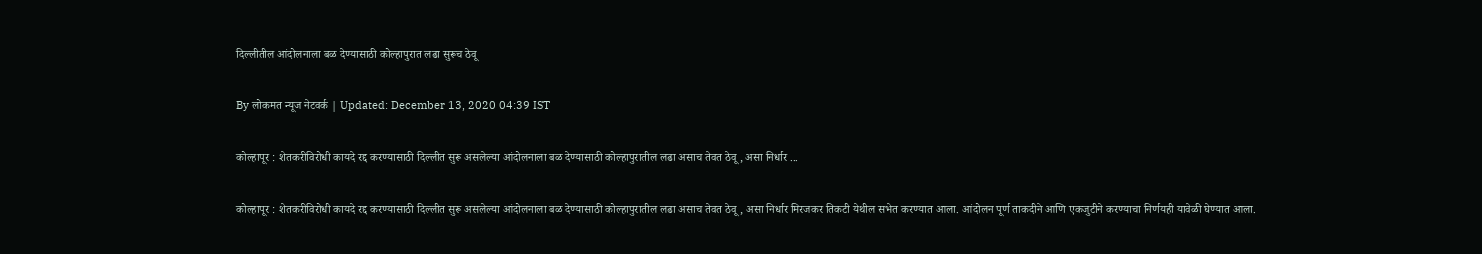दिल्लीतील आंदोलनाला बळ देण्यासाठी कोल्हापुरात लढा सुरूच ठेवू

By लोकमत न्यूज नेटवर्क | Updated: December 13, 2020 04:39 IST

कोल्हापूर : शेतकरीविरोधी कायदे रद्द करण्यासाठी दिल्लीत सुरू असलेल्या आंदोलनाला बळ देण्यासाठी कोल्हापुरातील लढा असाच तेवत ठेवू, असा निर्धार ...

कोल्हापूर : शेतकरीविरोधी कायदे रद्द करण्यासाठी दिल्लीत सुरू असलेल्या आंदोलनाला बळ देण्यासाठी कोल्हापुरातील लढा असाच तेवत ठेवू, असा निर्धार मिरजकर तिकटी येथील सभेत करण्यात आला. आंदोलन पूर्ण ताकदीने आणि एकजुटीने करण्याचा निर्णयही यावेळी घेण्यात आला.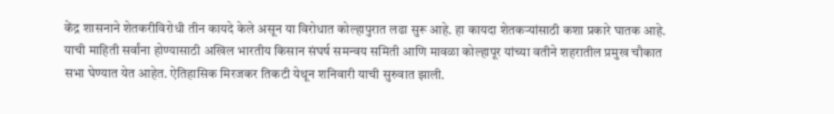केंद्र शासनाने शेतकरीविरोधी तीन कायदे केले असून या विरोधात कोल्हापुरात लढा सुरू आहे. हा कायदा शेतकऱ्यांसाठी कशा प्रकारे घातक आहे. याची माहिती सर्वांना होण्यासाठी अखिल भारतीय किसान संघर्ष समन्वय समिती आणि मावळा कोल्हापूर यांच्या वतीने शहरातील प्रमुख चौकात सभा घेण्यात येत आहेत. ऐतिहासिक मिरजकर तिकटी येथून शनिवारी याची सुरुवात झाली.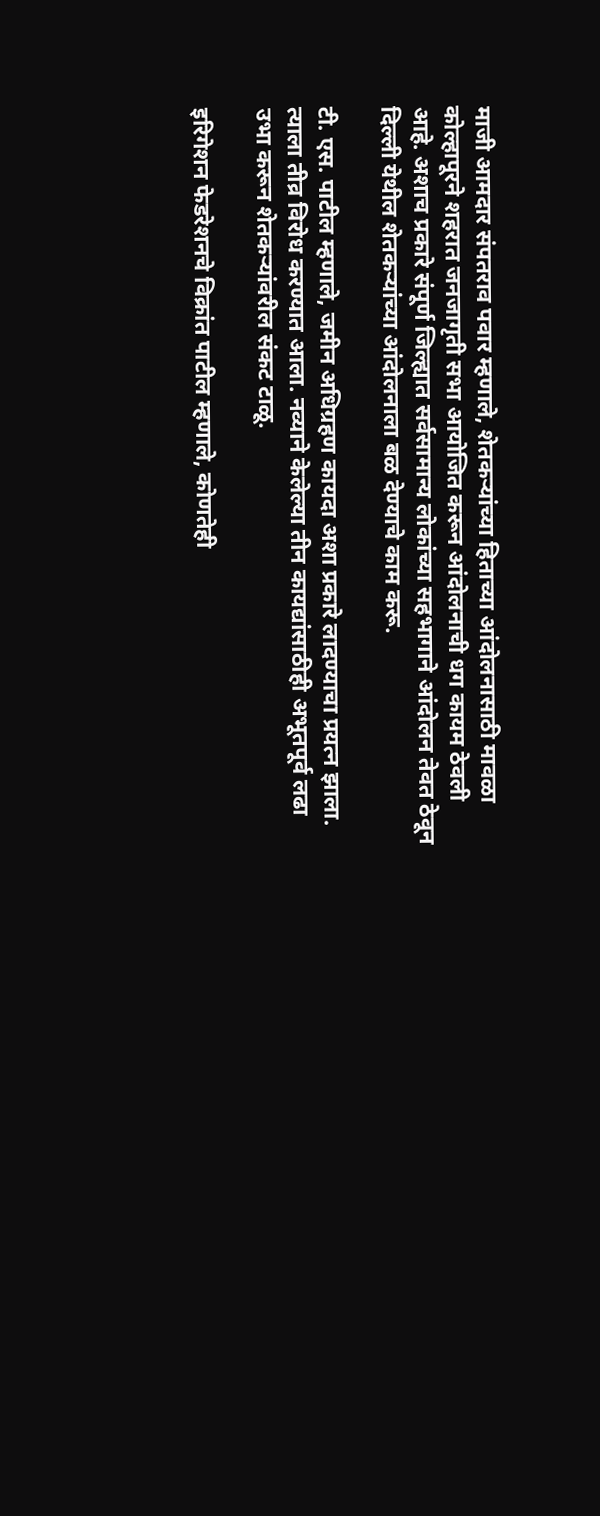माजी आमदार संपतराव पवार म्हणाले, शेतकऱ्यांच्या हिताच्या आंदोलनासाठी मावळा कोल्हापूरने शहरात जनजागृती सभा आयोजित करून आंदोलनाची धग कायम ठेवली आहे. अशाच प्रकारे संपूर्ण जिल्ह्यात सर्वसामान्य लोकांच्या सहभागाने आंदोलन तेवत ठेवून दिल्ली येथील शेतकऱ्यांच्या आंदोलनाला बळ देण्याचे काम करू.

टी. एस. पाटील म्हणाले, जमीन अधिग्रहण कायदा अशा प्रकारे लादण्याचा प्रयत्न झाला. त्याला तीव्र विरोध करण्यात आला. नव्याने केलेल्या तीन कायद्यांसाठीही अभूतपूर्व लढा उभा करून शेतकऱ्यांवरील संकट टाळू.

इरिगेशन फेडरेशनचे विक्रांत पाटील म्हणाले, कोणतेही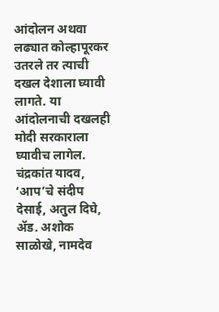आंदोलन अथवा लढ्यात कोल्हापूरकर उतरले तर त्याची दखल देशाला घ्यावी लागते. या आंदोलनाची दखलही मोदी सरकाराला घ्यावीच लागेल. चंद्रकांत यादव, ‘आप’चे संदीप देसाई, अतुल दिघे, ॲड. अशोक साळोखे, नामदेव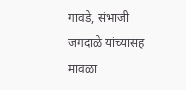गावडे, संभाजी जगदाळे यांच्यासह मावळा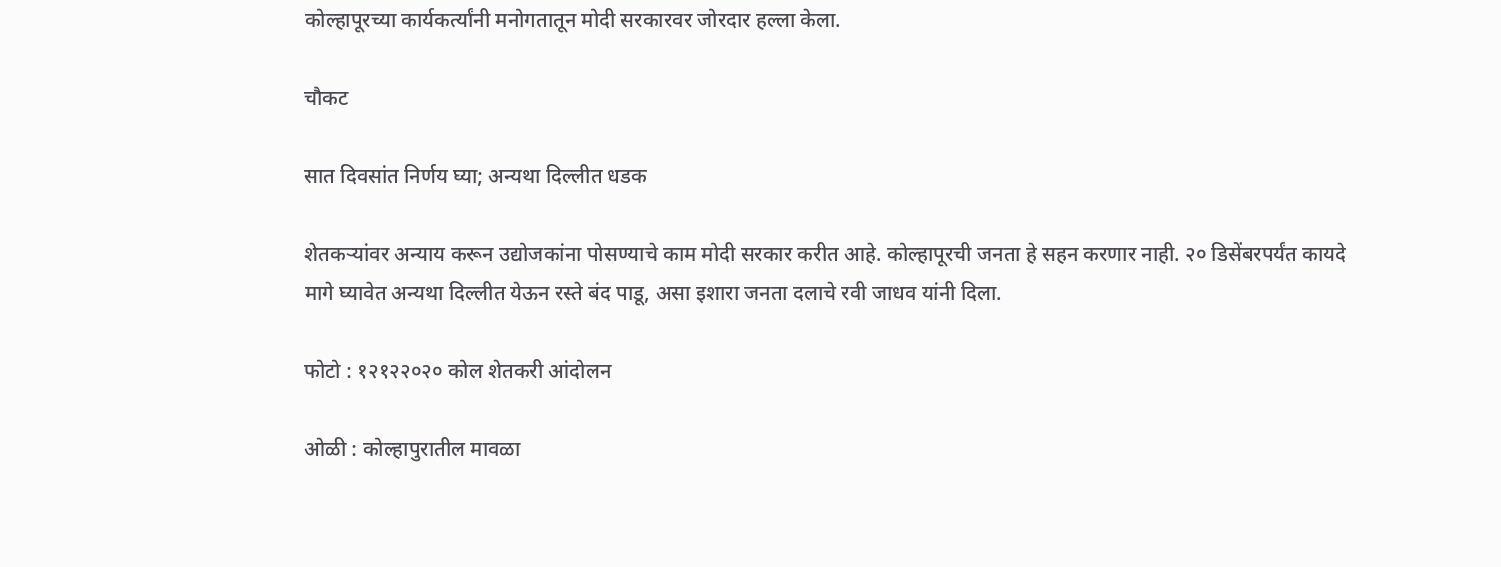कोल्हापूरच्या कार्यकर्त्यांनी मनोगतातून मोदी सरकारवर जोरदार हल्ला केला.

चौकट

सात दिवसांत निर्णय घ्या; अन्यथा दिल्लीत धडक

शेतकऱ्यांवर अन्याय करून उद्योजकांना पोसण्याचे काम मोदी सरकार करीत आहे. कोल्हापूरची जनता हे सहन करणार नाही. २० डिसेंबरपर्यंत कायदे मागे घ्यावेत अन्यथा दिल्लीत येऊन रस्ते बंद पाडू, असा इशारा जनता दलाचे रवी जाधव यांनी दिला.

फोटो : १२१२२०२० कोल शेतकरी आंदोलन

ओळी : कोल्हापुरातील मावळा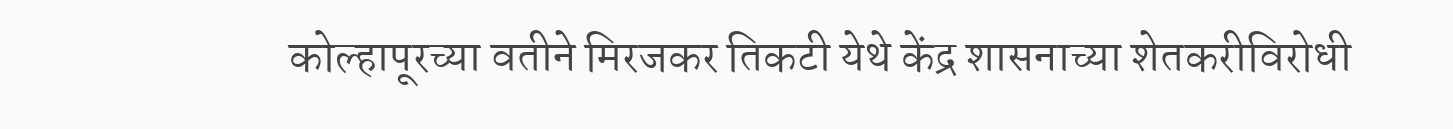कोल्हापूरच्या वतीने मिरजकर तिकटी येथे केंद्र शासनाच्या शेतकरीविरोधी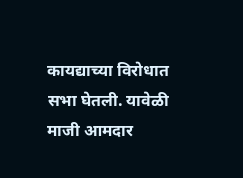कायद्याच्या विरोधात सभा घेतली. यावेळी माजी आमदार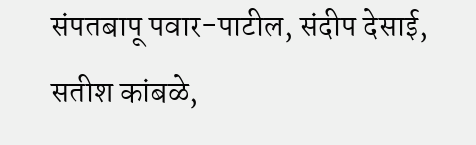संपतबापू पवार-पाटील, संदीप देसाई, सतीश कांबळे,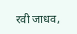रवी जाधव,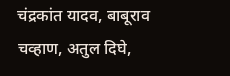चंद्रकांत यादव, बाबूराव चव्हाण, अतुल दिघे,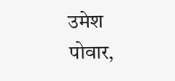उमेश पोवार,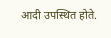आदी उपस्थित होते.